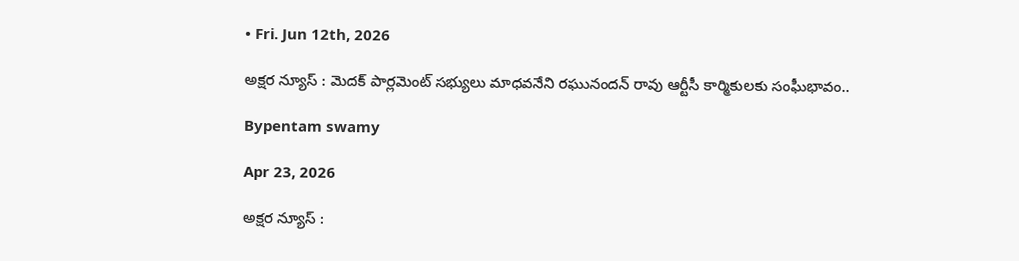• Fri. Jun 12th, 2026

అక్షర న్యూస్ : మెదక్ పార్లమెంట్ సభ్యులు మాధవనేని రఘునందన్ రావు ఆర్టీసీ కార్మికులకు సంఘీభావం..

Bypentam swamy

Apr 23, 2026

అక్షర న్యూస్ :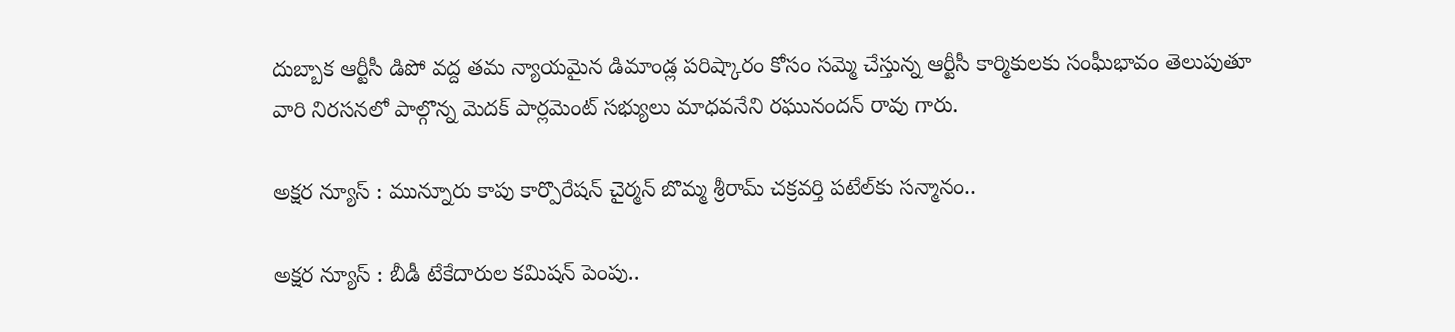దుబ్బాక ఆర్టీసీ డిపో వద్ద తమ న్యాయమైన డిమాండ్ల పరిష్కారం కోసం సమ్మె చేస్తున్న ఆర్టీసీ కార్మికులకు సంఘీభావం తెలుపుతూ వారి నిరసనలో పాల్గొన్న మెదక్ పార్లమెంట్ సభ్యులు మాధవనేని రఘునందన్ రావు గారు.

అక్షర న్యూస్ : మున్నూరు కాపు కార్పొరేషన్ చైర్మన్ బొమ్మ శ్రీరామ్ చక్రవర్తి పటేల్‌కు సన్మానం..

అక్షర న్యూస్ : బీడీ టేకేదారుల కమిషన్ పెంపు..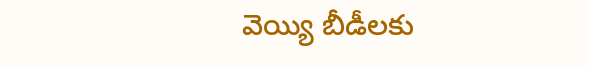వెయ్యి బీడీలకు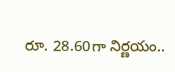రూ. 28.60గా నిర్ణయం..